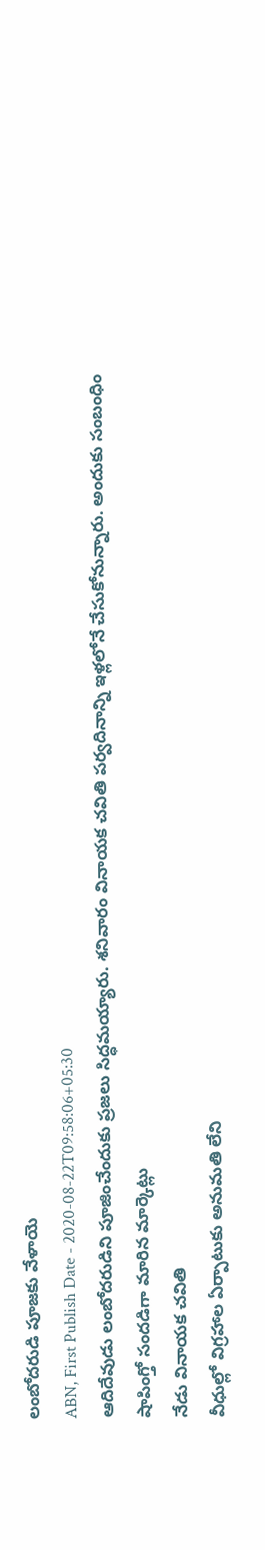లంబోదరుడి పూజకు వేళాయె
ABN, First Publish Date - 2020-08-22T09:58:06+05:30
ఆదిదేవుడు లంబోదరుడిని పూజించేందుకు ప్రజలు సిద్ధమయ్యారు. శనివారం వినాయక చవితి పర్వదినాన్ని ఇళ్లలోనే చేసుకోనున్నారు. అందుకు సంబంధిం
షాపింగ్తో సందడిగా మారిన మార్కెట్లు
నేడు వినాయక చవితి
వీధుల్లో విగ్రహాల ఏర్పాటుకు అనుమతి లేని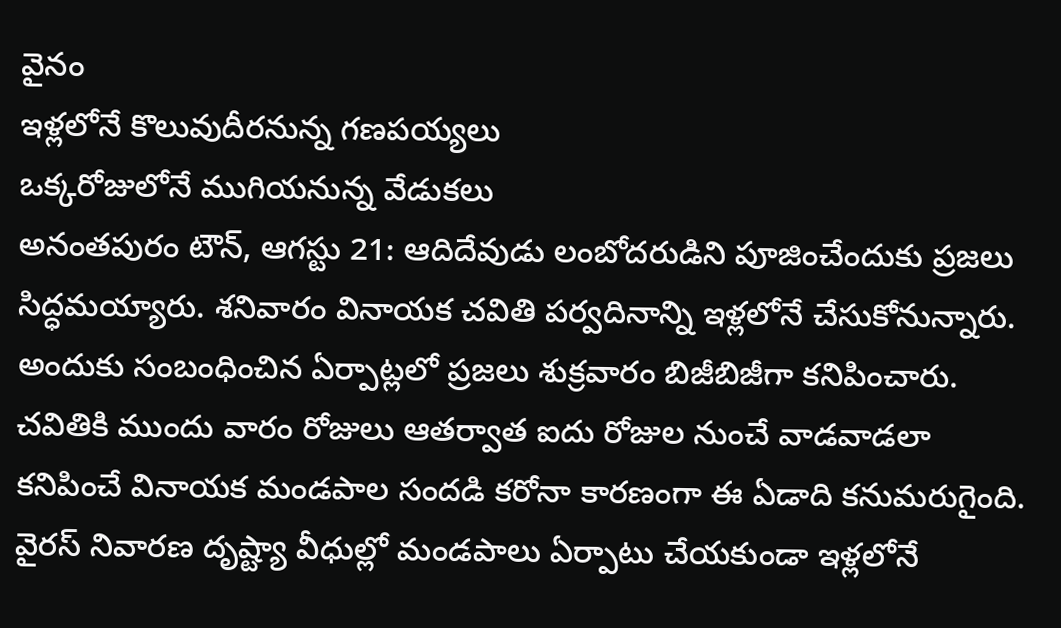వైనం
ఇళ్లలోనే కొలువుదీరనున్న గణపయ్యలు
ఒక్కరోజులోనే ముగియనున్న వేడుకలు
అనంతపురం టౌన్, ఆగస్టు 21: ఆదిదేవుడు లంబోదరుడిని పూజించేందుకు ప్రజలు సిద్ధమయ్యారు. శనివారం వినాయక చవితి పర్వదినాన్ని ఇళ్లలోనే చేసుకోనున్నారు. అందుకు సంబంధించిన ఏర్పాట్లలో ప్రజలు శుక్రవారం బిజీబిజీగా కనిపించారు. చవితికి ముందు వారం రోజులు ఆతర్వాత ఐదు రోజుల నుంచే వాడవాడలా కనిపించే వినాయక మండపాల సందడి కరోనా కారణంగా ఈ ఏడాది కనుమరుగైంది. వైరస్ నివారణ దృష్ట్యా వీధుల్లో మండపాలు ఏర్పాటు చేయకుండా ఇళ్లలోనే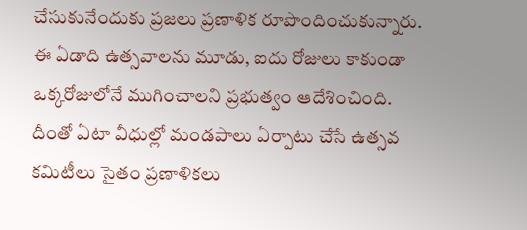చేసుకునేందుకు ప్రజలు ప్రణాళిక రూపొందించుకున్నారు.
ఈ ఏడాది ఉత్సవాలను మూడు, ఐదు రోజులు కాకుండా ఒక్కరోజులోనే ముగించాలని ప్రభుత్వం ఆదేశించింది. దీంతో ఏటా వీధుల్లో మండపాలు ఏర్పాటు చేసే ఉత్సవ కమిటీలు సైతం ప్రణాళికలు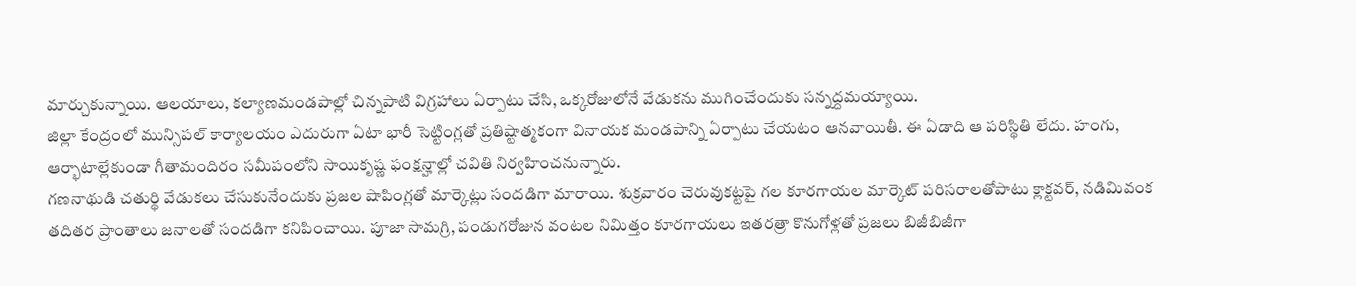మార్చుకున్నాయి. ఆలయాలు, కల్యాణమండపాల్లో చిన్నపాటి విగ్రహాలు ఏర్పాటు చేసి, ఒక్కరోజులోనే వేడుకను ముగించేందుకు సన్నద్దమయ్యాయి.
జిల్లా కేంద్రంలో మున్సిపల్ కార్యాలయం ఎదురుగా ఏటా భారీ సెట్టింగ్లతో ప్రతిష్టాత్మకంగా వినాయక మండపాన్ని ఏర్పాటు చేయటం ఆనవాయితీ. ఈ ఏడాది ఆ పరిస్థితి లేదు. హంగు, ఆర్భాటాల్లేకుండా గీతామందిరం సమీపంలోని సాయికృష్ణ ఫంక్షన్హాల్లో చవితి నిర్వహించనున్నారు.
గణనాథుడి చతుర్థి వేడుకలు చేసుకునేందుకు ప్రజల షాపింగ్లతో మార్కెట్లు సందడిగా మారాయి. శుక్రవారం చెరువుకట్టపై గల కూరగాయల మార్కెట్ పరిసరాలతోపాటు క్లాక్టవర్, నడిమివంక తదితర ప్రాంతాలు జనాలతో సందడిగా కనిపించాయి. పూజా సామగ్రి, పండుగరోజున వంటల నిమిత్తం కూరగాయలు ఇతరత్రా కొనుగోళ్లతో ప్రజలు బిజీబిజీగా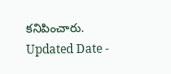కనిపించారు.
Updated Date -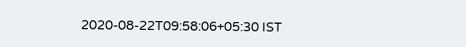2020-08-22T09:58:06+05:30 IST